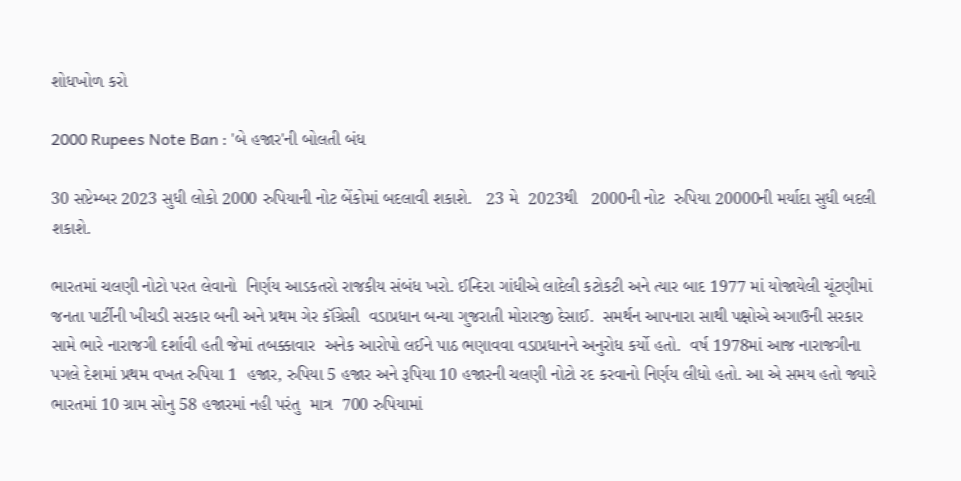શોધખોળ કરો

2000 Rupees Note Ban : 'બે હજાર'ની બોલતી બંધ

30 સપ્ટેમ્બર 2023 સુધી લોકો 2000 રુપિયાની નોટ બેંકોમાં બદલાવી શકાશે.   23 મે  2023થી   2000ની નોટ  રુપિયા 20000ની મર્યાદા સુધી બદલી શકાશે.

ભારતમાં ચલણી નોટો પરત લેવાનો  નિર્ણય આડકતરો રાજકીય સંબંધ ખરો. ઈન્દિરા ગાંધીએ લાદેલી કટોકટી અને ત્યાર બાદ 1977 માં યોજાયેલી ચૂંટણીમાં જનતા પાર્ટીની ખીચડી સરકાર બની અને પ્રથમ ગેર કૉંગ્રેસી  વડાપ્રધાન બન્યા ગુજરાતી મોરારજી દેસાઈ.  સમર્થન આપનારા સાથી પક્ષોએ અગાઉની સરકાર સામે ભારે નારાજગી દર્શાવી હતી જેમાં તબક્કાવાર  અનેક આરોપો લઈને પાઠ ભણાવવા વડાપ્રધાનને અનુરોધ કર્યો હતો.  વર્ષ 1978માં આજ નારાજગીના પગલે દેશમાં પ્રથમ વખત રુપિયા 1  હજાર, રુપિયા 5 હજાર અને રૂપિયા 10 હજારની ચલણી નોટો રદ કરવાનો નિર્ણય લીધો હતો. આ એ સમય હતો જ્યારે ભારતમાં 10 ગ્રામ સોનુ 58 હજારમાં નહી પરંતુ  માત્ર  700 રુપિયામાં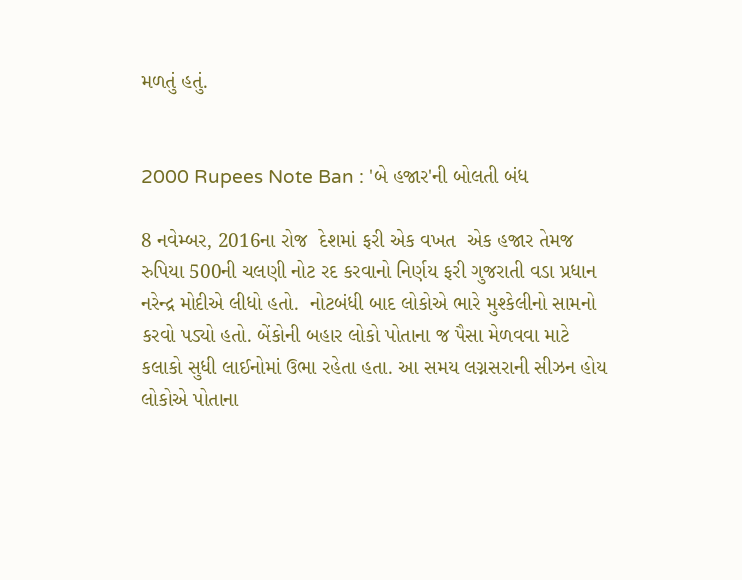મળતું હતું.


2000 Rupees Note Ban : 'બે હજાર'ની બોલતી બંધ

8 નવેમ્બર, 2016ના રોજ  દેશમાં ફરી એક વખત  એક હજાર તેમજ રુપિયા 500ની ચલણી નોટ રદ કરવાનો નિર્ણય ફરી ગુજરાતી વડા પ્રધાન નરેન્દ્ર મોદીએ લીધો હતો.  નોટબંધી બાદ લોકોએ ભારે મુશ્કેલીનો સામનો કરવો પડ્યો હતો. બેંકોની બહાર લોકો પોતાના જ પૈસા મેળવવા માટે કલાકો સુધી લાઈનોમાં ઉભા રહેતા હતા. આ સમય લગ્નસરાની સીઝન હોય લોકોએ પોતાના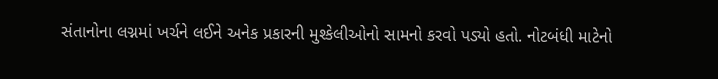સંતાનોના લગ્નમાં ખર્ચને લઈને અનેક પ્રકારની મુશ્કેલીઓનો સામનો કરવો પડ્યો હતો. નોટબંધી માટેનો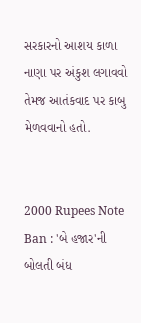સરકારનો આશય કાળા નાણા પર અંકુશ લગાવવો તેમજ આતંકવાદ પર કાબુ મેળવવાનો હતો.


2000 Rupees Note Ban : 'બે હજાર'ની બોલતી બંધ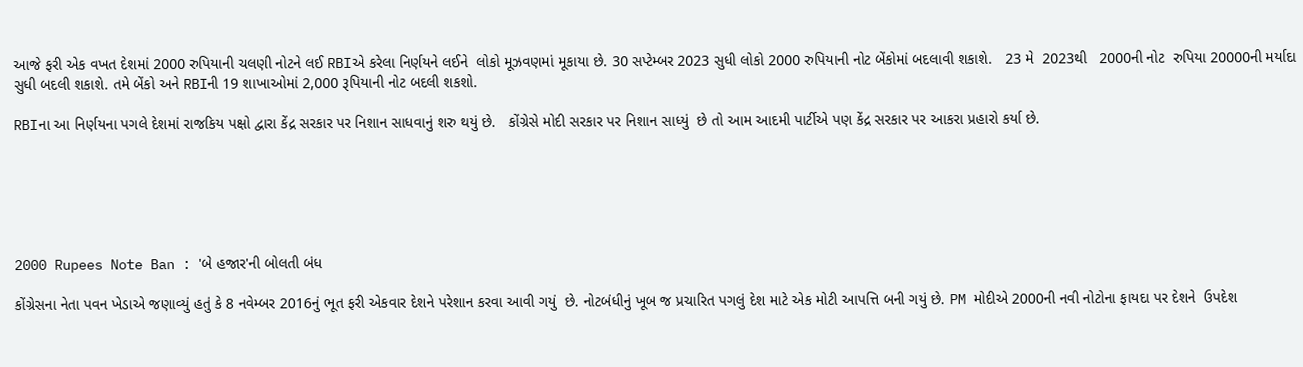આજે ફરી એક વખત દેશમાં 2000 રુપિયાની ચલણી નોટને લઈ RBIએ કરેલા નિર્ણયને લઈને  લોકો મૂઝવણમાં મૂકાયા છે. 30 સપ્ટેમ્બર 2023 સુધી લોકો 2000 રુપિયાની નોટ બેંકોમાં બદલાવી શકાશે.   23 મે  2023થી   2000ની નોટ  રુપિયા 20000ની મર્યાદા સુધી બદલી શકાશે. તમે બેંકો અને RBIની 19 શાખાઓમાં 2,000 રૂપિયાની નોટ બદલી શકશો.

RBIના આ નિર્ણયના પગલે દેશમાં રાજકિય પક્ષો દ્વારા કેંદ્ર સરકાર પર નિશાન સાધવાનું શરુ થયું છે.   કોંગ્રેસે મોદી સરકાર પર નિશાન સાધ્યું  છે તો આમ આદમી પાર્ટીએ પણ કેંદ્ર સરકાર પર આકરા પ્રહારો કર્યા છે.






2000 Rupees Note Ban : 'બે હજાર'ની બોલતી બંધ

કોંગ્રેસના નેતા પવન ખેડાએ જણાવ્યું હતું કે 8 નવેમ્બર 2016નું ભૂત ફરી એકવાર દેશને પરેશાન કરવા આવી ગયું  છે. નોટબંધીનું ખૂબ જ પ્રચારિત પગલું દેશ માટે એક મોટી આપત્તિ બની ગયું છે. PM મોદીએ 2000ની નવી નોટોના ફાયદા પર દેશને  ઉપદેશ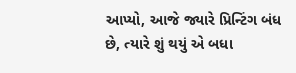આપ્યો, આજે જ્યારે પ્રિન્ટિંગ બંધ છે, ત્યારે શું થયું એ બધા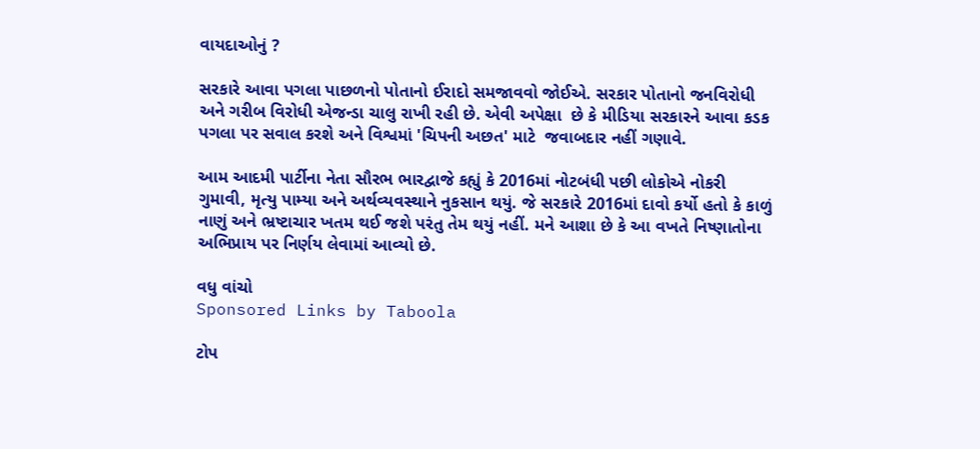વાયદાઓનું ?

સરકારે આવા પગલા પાછળનો પોતાનો ઈરાદો સમજાવવો જોઈએ. સરકાર પોતાનો જનવિરોધી અને ગરીબ વિરોધી એજન્ડા ચાલુ રાખી રહી છે. એવી અપેક્ષા  છે કે મીડિયા સરકારને આવા કડક પગલા પર સવાલ કરશે અને વિશ્વમાં 'ચિપની અછત' માટે  જવાબદાર નહીં ગણાવે.

આમ આદમી પાર્ટીના નેતા સૌરભ ભારદ્વાજે કહ્યું કે 2016માં નોટબંધી પછી લોકોએ નોકરી ગુમાવી, મૃત્યુ પામ્યા અને અર્થવ્યવસ્થાને નુકસાન થયું. જે સરકારે 2016માં દાવો કર્યો હતો કે કાળું નાણું અને ભ્રષ્ટાચાર ખતમ થઈ જશે પરંતુ તેમ થયું નહીં. મને આશા છે કે આ વખતે નિષ્ણાતોના અભિપ્રાય પર નિર્ણય લેવામાં આવ્યો છે.

વધુ વાંચો
Sponsored Links by Taboola

ટોપ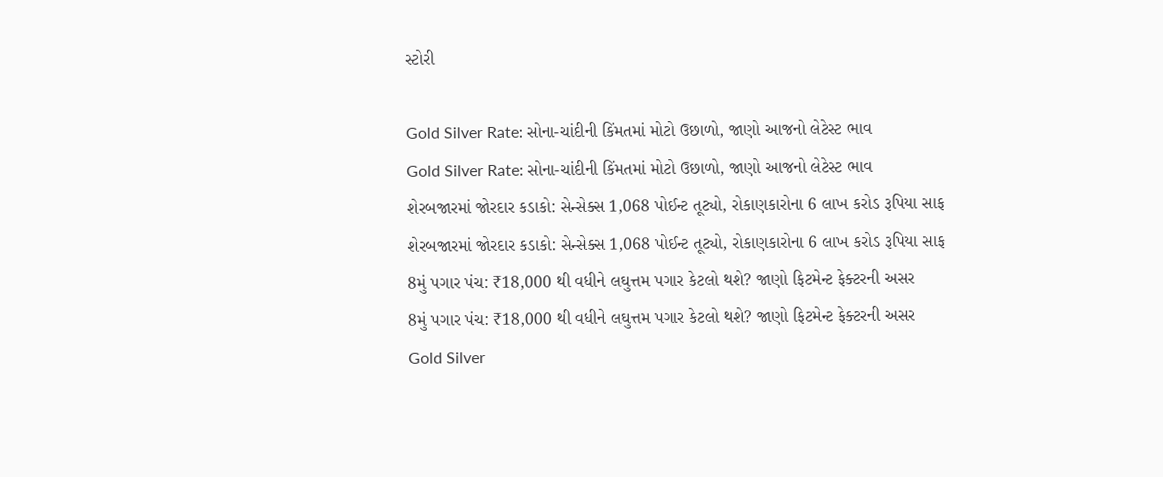સ્ટોરી

Gold Silver Rate: સોના-ચાંદીની કિંમતમાં મોટો ઉછાળો, જાણો આજનો લેટેસ્ટ ભાવ
Gold Silver Rate: સોના-ચાંદીની કિંમતમાં મોટો ઉછાળો, જાણો આજનો લેટેસ્ટ ભાવ
શેરબજારમાં જોરદાર કડાકો: સેન્સેક્સ 1,068 પોઈન્ટ તૂટ્યો, રોકાણકારોના 6 લાખ કરોડ રૂપિયા સાફ
શેરબજારમાં જોરદાર કડાકો: સેન્સેક્સ 1,068 પોઈન્ટ તૂટ્યો, રોકાણકારોના 6 લાખ કરોડ રૂપિયા સાફ
8મું પગાર પંચ: ₹18,000 થી વધીને લઘુત્તમ પગાર કેટલો થશે? જાણો ફિટમેન્ટ ફેક્ટરની અસર
8મું પગાર પંચ: ₹18,000 થી વધીને લઘુત્તમ પગાર કેટલો થશે? જાણો ફિટમેન્ટ ફેક્ટરની અસર
Gold Silver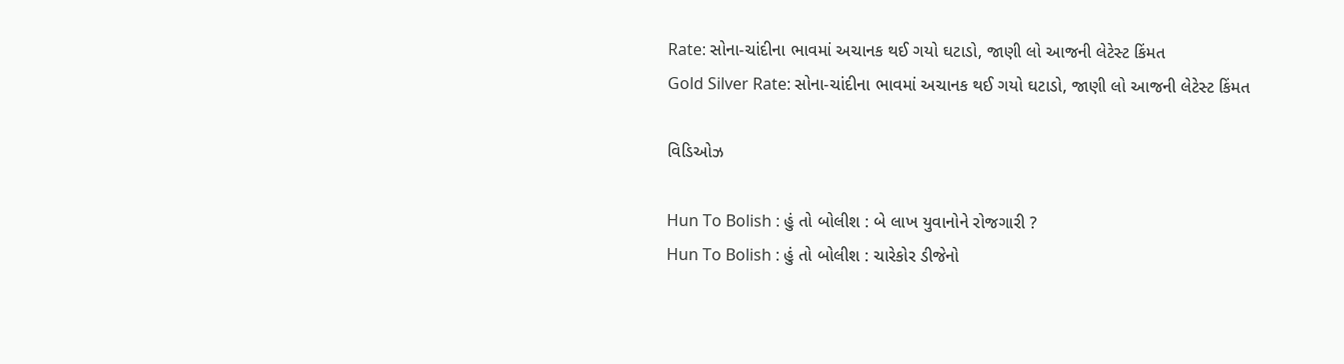Rate: સોના-ચાંદીના ભાવમાં અચાનક થઈ ગયો ઘટાડો, જાણી લો આજની લેટેસ્ટ કિંમત
Gold Silver Rate: સોના-ચાંદીના ભાવમાં અચાનક થઈ ગયો ઘટાડો, જાણી લો આજની લેટેસ્ટ કિંમત

વિડિઓઝ

Hun To Bolish : હું તો બોલીશ : બે લાખ યુવાનોને રોજગારી ?
Hun To Bolish : હું તો બોલીશ : ચારેકોર ડીજેનો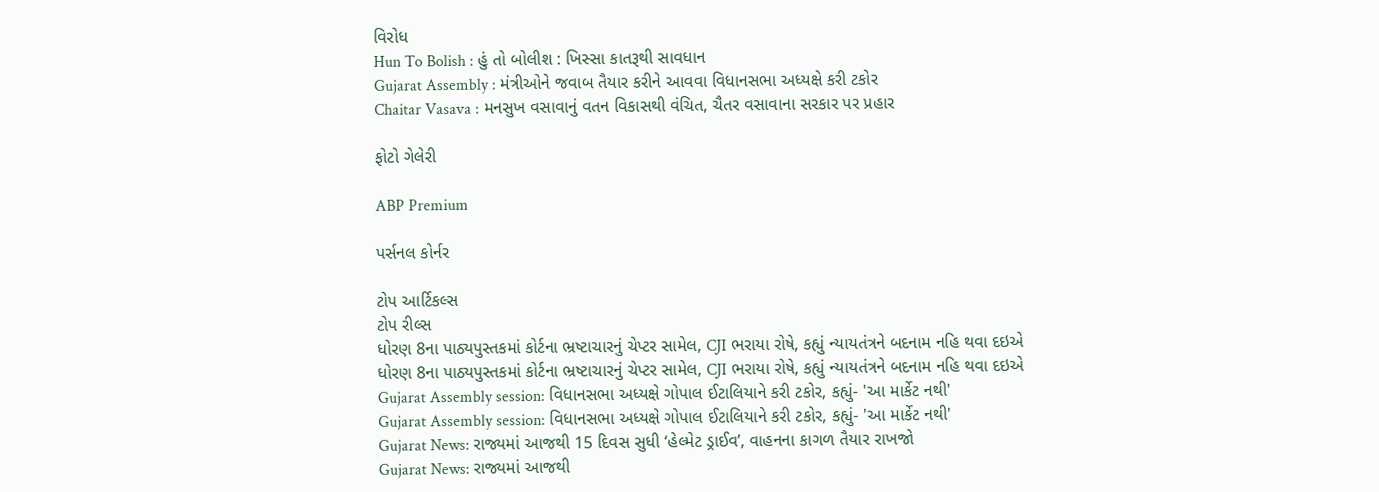વિરોધ
Hun To Bolish : હું તો બોલીશ : ખિસ્સા કાતરૂથી સાવધાન
Gujarat Assembly : મંત્રીઓને જવાબ તૈયાર કરીને આવવા વિધાનસભા અધ્યક્ષે કરી ટકોર
Chaitar Vasava : મનસુખ વસાવાનું વતન વિકાસથી વંચિત, ચૈતર વસાવાના સરકાર પર પ્રહાર

ફોટો ગેલેરી

ABP Premium

પર્સનલ કોર્નર

ટોપ આર્ટિકલ્સ
ટોપ રીલ્સ
ધોરણ 8ના પાઠ્યપુસ્તકમાં કોર્ટના ભ્રષ્ટાચારનું ચેપ્ટર સામેલ, CJI ભરાયા રોષે, કહ્યું ન્યાયતંત્રને બદનામ નહિ થવા દઇએ
ધોરણ 8ના પાઠ્યપુસ્તકમાં કોર્ટના ભ્રષ્ટાચારનું ચેપ્ટર સામેલ, CJI ભરાયા રોષે, કહ્યું ન્યાયતંત્રને બદનામ નહિ થવા દઇએ
Gujarat Assembly session: વિધાનસભા અધ્યક્ષે ગોપાલ ઈટાલિયાને કરી ટકોર, કહ્યું- 'આ માર્કેટ નથી'
Gujarat Assembly session: વિધાનસભા અધ્યક્ષે ગોપાલ ઈટાલિયાને કરી ટકોર, કહ્યું- 'આ માર્કેટ નથી'
Gujarat News: રાજ્યમાં આજથી 15 દિવસ સુધી ‘હેલ્મેટ ડ્રાઈવ’, વાહનના કાગળ તૈયાર રાખજો
Gujarat News: રાજ્યમાં આજથી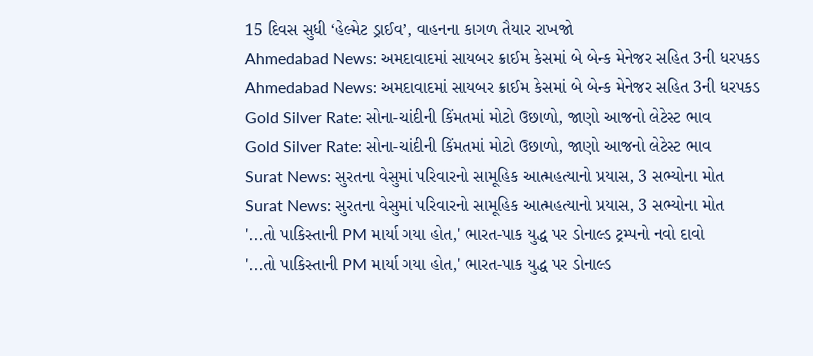15 દિવસ સુધી ‘હેલ્મેટ ડ્રાઈવ’, વાહનના કાગળ તૈયાર રાખજો
Ahmedabad News: અમદાવાદમાં સાયબર ક્રાઈમ કેસમાં બે બેન્ક મેનેજર સહિત 3ની ધરપકડ
Ahmedabad News: અમદાવાદમાં સાયબર ક્રાઈમ કેસમાં બે બેન્ક મેનેજર સહિત 3ની ધરપકડ
Gold Silver Rate: સોના-ચાંદીની કિંમતમાં મોટો ઉછાળો, જાણો આજનો લેટેસ્ટ ભાવ
Gold Silver Rate: સોના-ચાંદીની કિંમતમાં મોટો ઉછાળો, જાણો આજનો લેટેસ્ટ ભાવ
Surat News: સુરતના વેસુમાં પરિવારનો સામૂહિક આત્મહત્યાનો પ્રયાસ, 3 સભ્યોના મોત
Surat News: સુરતના વેસુમાં પરિવારનો સામૂહિક આત્મહત્યાનો પ્રયાસ, 3 સભ્યોના મોત
'...તો પાકિસ્તાની PM માર્યા ગયા હોત,' ભારત-પાક યુદ્ધ પર ડોનાલ્ડ ટ્રમ્પનો નવો દાવો
'...તો પાકિસ્તાની PM માર્યા ગયા હોત,' ભારત-પાક યુદ્ધ પર ડોનાલ્ડ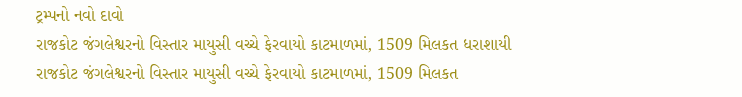ટ્રમ્પનો નવો દાવો
રાજકોટ જંગલેશ્વરનો વિસ્તાર માયુસી વચ્ચે ફેરવાયો કાટમાળમાં, 1509 મિલકત ધરાશાયી
રાજકોટ જંગલેશ્વરનો વિસ્તાર માયુસી વચ્ચે ફેરવાયો કાટમાળમાં, 1509 મિલકત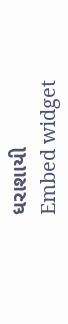ધરાશાયી
Embed widget